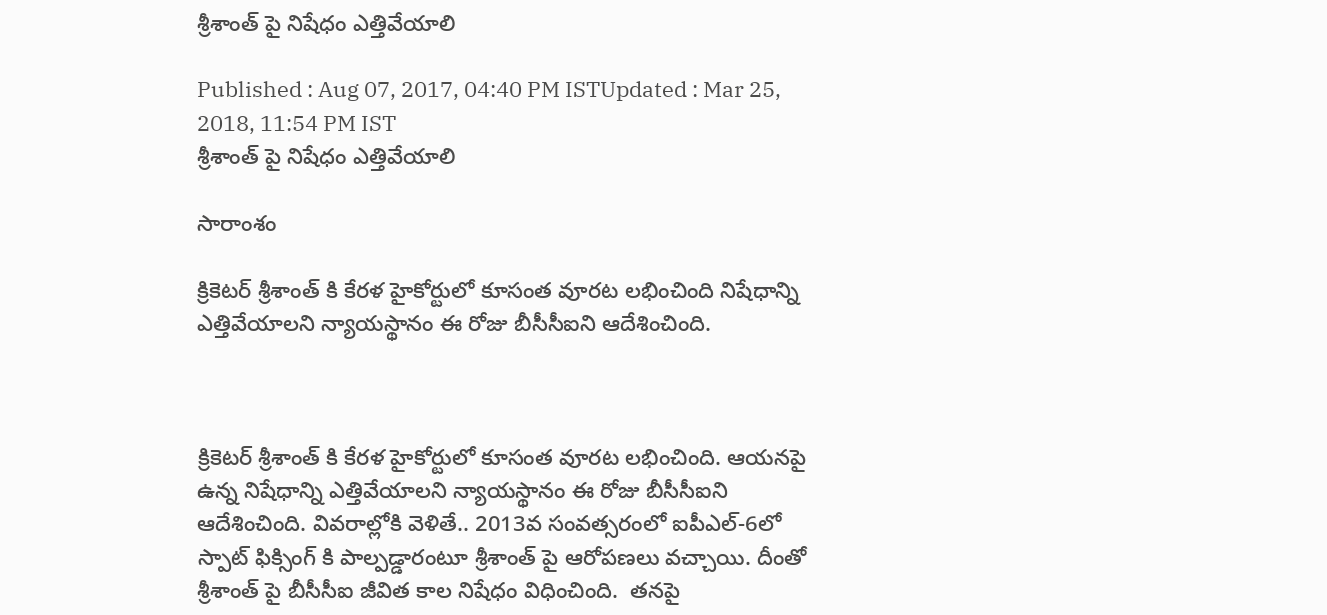శ్రీశాంత్ పై నిషేధం ఎత్తివేయాలి

Published : Aug 07, 2017, 04:40 PM ISTUpdated : Mar 25, 2018, 11:54 PM IST
శ్రీశాంత్ పై నిషేధం ఎత్తివేయాలి

సారాంశం

క్రికెటర్ శ్రీశాంత్ కి కేరళ హైకోర్టులో కూసంత వూరట లభించింది నిషేధాన్ని ఎత్తివేయాలని న్యాయస్థానం ఈ రోజు బీసీసీఐని ఆదేశించింది.



క్రికెటర్ శ్రీశాంత్ కి కేరళ హైకోర్టులో కూసంత వూరట లభించింది. ఆయనపై ఉన్న నిషేధాన్ని ఎత్తివేయాలని న్యాయస్థానం ఈ రోజు బీసీసీఐని ఆదేశించింది. వివరాల్లోకి వెళితే.. 2013వ సంవత్సరంలో ఐపీఎల్-6లో స్పాట్ ఫిక్సింగ్ కి పాల్పడ్డారంటూ శ్రీశాంత్ పై ఆరోపణలు వచ్చాయి. దీంతో శ్రీశాంత్ పై బీసీసీఐ జీవిత కాల నిషేధం విధించింది.  తనపై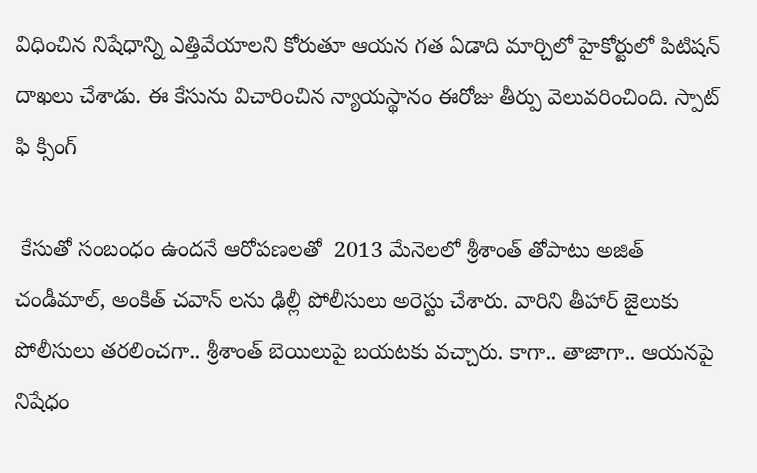విధించిన నిషేధాన్ని ఎత్తివేయాలని కోరుతూ ఆయన గత ఏడాది మార్చిలో హైకోర్టులో పిటిషన్ దాఖలు చేశాడు. ఈ కేసును విచారించిన న్యాయస్థానం ఈరోజు తీర్పు వెలువరించింది. స్పాట్ ఫి క్సింగ్

 కేసుతో సంబంధం ఉందనే ఆరోపణలతో  2013 మేనెలలో శ్రీశాంత్ తోపాటు అజిత్ చండీమాల్, అంకిత్ చవాన్ లను ఢిల్లీ పోలీసులు అరెస్టు చేశారు. వారిని తీహార్ జైలుకు పోలీసులు తరలించగా.. శ్రీశాంత్ బెయిలుపై బయటకు వచ్చారు. కాగా.. తాజాగా.. ఆయనపై నిషేధం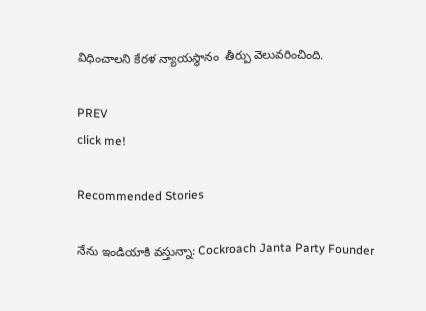విధించాలని కేరళ న్యాయస్థానం  తీర్పు వెలువరించింది.

PREV
click me!

Recommended Stories

నేను ఇండియాకి వస్తున్నా: Cockroach Janta Party Founder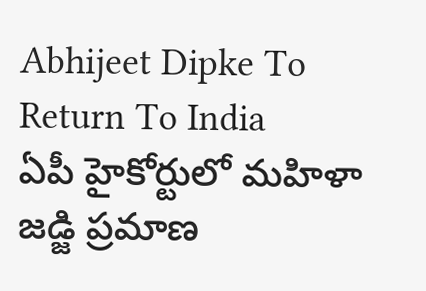Abhijeet Dipke To Return To India
ఏపీ హైకోర్టులో మహిళా జడ్జి ప్రమాణ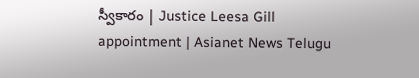స్వీకారం | Justice Leesa Gill appointment | Asianet News Telugu